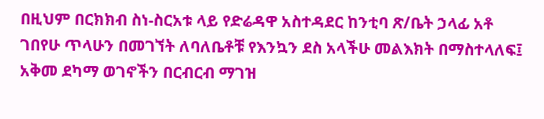በዚህም በርክክብ ስነ-ስርአቱ ላይ የድሬዳዋ አስተዳደር ከንቲባ ጽ/ቤት ኃላፊ አቶ ገበየሁ ጥላሁን በመገኘት ለባለቤቶቹ የእንኳን ደስ አላችሁ መልእክት በማስተላለፍ፤ አቅመ ደካማ ወገኖችን በርብርብ ማገዝ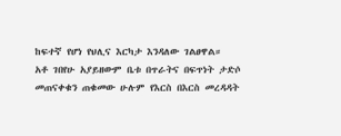ከፍተኛ የሆነ የህሊና እርካታ እንዳለው ገልፀዋል።
አቶ ገበየሁ አያይዘውም ቤቱ በጥራትና በፍጥነት ታድሶ መጠናቀቁን ጠቁመው ሁሉም የእርስ በእርስ መረዳዳት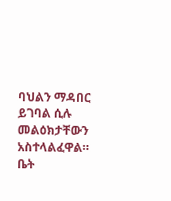ባህልን ማዳበር ይገባል ሲሉ መልዕክታቸውን አስተላልፈዋል።
ቤት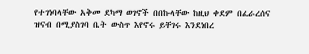የተገነባላቸው አቅመ ደካማ ወገኖች በበኩላቸው ከዚህ ቀደም በፈራረሰና ዝናብ በሚያስገባ ቤት ውስጥ እየኖሩ ይቸገሩ እንደነበረ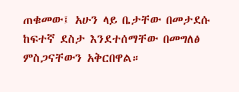ጠቁመው፤ አሁን ላይ ቤታቸው በመታደሱ ከፍተኛ ደስታ እንደተሰማቸው በመግለፅ ምስጋናቸውን አቅርበዋል።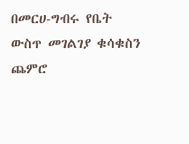በመርሀ-ግብሩ የቤት ውስጥ መገልገያ ቁሳቁስን ጨምሮ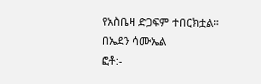የአስቤዛ ድጋፍም ተበርክቷል።
በኤደን ሳሙኤል
ፎቶ:-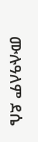ሙሉዓለም ደሴ